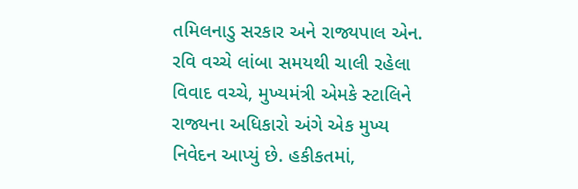તમિલનાડુ સરકાર અને રાજ્યપાલ એન. રવિ વચ્ચે લાંબા સમયથી ચાલી રહેલા વિવાદ વચ્ચે, મુખ્યમંત્રી એમકે સ્ટાલિને રાજ્યના અધિકારો અંગે એક મુખ્ય નિવેદન આપ્યું છે. હકીકતમાં,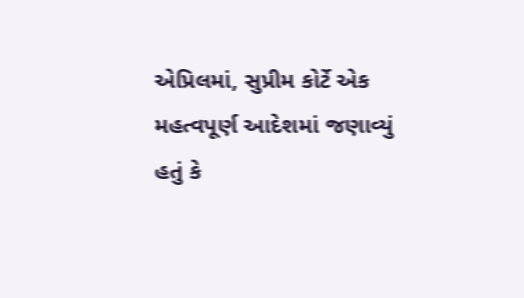એપ્રિલમાં, સુપ્રીમ કોર્ટે એક મહત્વપૂર્ણ આદેશમાં જણાવ્યું હતું કે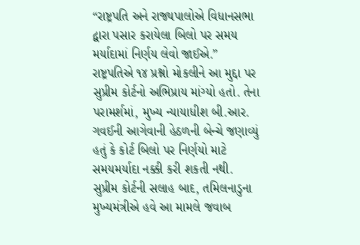“રાષ્ટ્રપતિ અને રાજ્યપાલોએ વિધાનસભા દ્વારા પસાર કરાયેલા બિલો પર સમય મર્યાદામાં નિર્ણય લેવો જાઈએ.” રાષ્ટ્રપતિએ ૧૪ પ્રશ્નો મોકલીને આ મુદ્દા પર સુપ્રીમ કોર્ટનો અભિપ્રાય માંગ્યો હતો. તેના પરામર્શમાં, મુખ્ય ન્યાયાધીશ બી.આર. ગવઈની આગેવાની હેઠળની બેન્ચે જણાવ્યું હતું કે કોર્ટ બિલો પર નિર્ણયો માટે સમયમર્યાદા નક્કી કરી શકતી નથી. સુપ્રીમ કોર્ટની સલાહ બાદ, તમિલનાડુના મુખ્યમંત્રીએ હવે આ મામલે જવાબ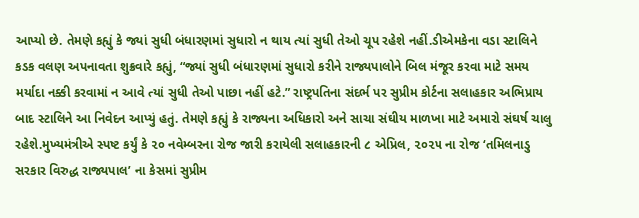આપ્યો છે. તેમણે કહ્યું કે જ્યાં સુધી બંધારણમાં સુધારો ન થાય ત્યાં સુધી તેઓ ચૂપ રહેશે નહીં.ડીએમકેના વડા સ્ટાલિને કડક વલણ અપનાવતા શુક્રવારે કહ્યું, “જ્યાં સુધી બંધારણમાં સુધારો કરીને રાજ્યપાલોને બિલ મંજૂર કરવા માટે સમય મર્યાદા નક્કી કરવામાં ન આવે ત્યાં સુધી તેઓ પાછા નહીં હટે.” રાષ્ટ્રપતિના સંદર્ભ પર સુપ્રીમ કોર્ટના સલાહકાર અભિપ્રાય બાદ સ્ટાલિને આ નિવેદન આપ્યું હતું. તેમણે કહ્યું કે રાજ્યના અધિકારો અને સાચા સંઘીય માળખા માટે અમારો સંઘર્ષ ચાલુ રહેશે.મુખ્યમંત્રીએ સ્પષ્ટ કર્યું કે ૨૦ નવેમ્બરના રોજ જારી કરાયેલી સલાહકારની ૮ એપ્રિલ, ૨૦૨૫ ના રોજ ‘તમિલનાડુ સરકાર વિરુદ્ધ રાજ્યપાલ’ ના કેસમાં સુપ્રીમ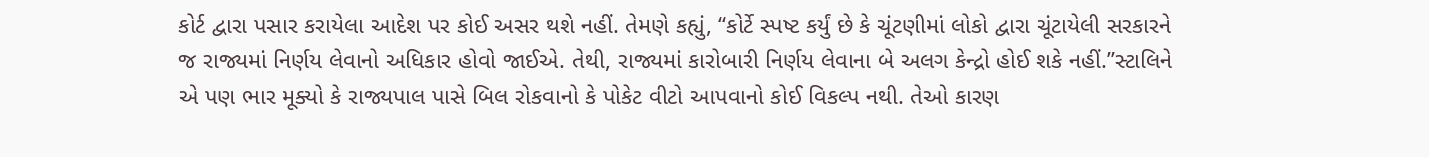કોર્ટ દ્વારા પસાર કરાયેલા આદેશ પર કોઈ અસર થશે નહીં. તેમણે કહ્યું, “કોર્ટે સ્પષ્ટ કર્યું છે કે ચૂંટણીમાં લોકો દ્વારા ચૂંટાયેલી સરકારને જ રાજ્યમાં નિર્ણય લેવાનો અધિકાર હોવો જાઈએ. તેથી, રાજ્યમાં કારોબારી નિર્ણય લેવાના બે અલગ કેન્દ્રો હોઈ શકે નહીં.”સ્ટાલિને એ પણ ભાર મૂક્યો કે રાજ્યપાલ પાસે બિલ રોકવાનો કે પોકેટ વીટો આપવાનો કોઈ વિકલ્પ નથી. તેઓ કારણ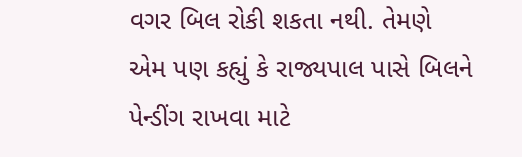વગર બિલ રોકી શકતા નથી. તેમણે એમ પણ કહ્યું કે રાજ્યપાલ પાસે બિલને પેન્ડીંગ રાખવા માટે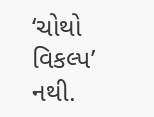‘ચોથો વિકલ્પ’ નથી.